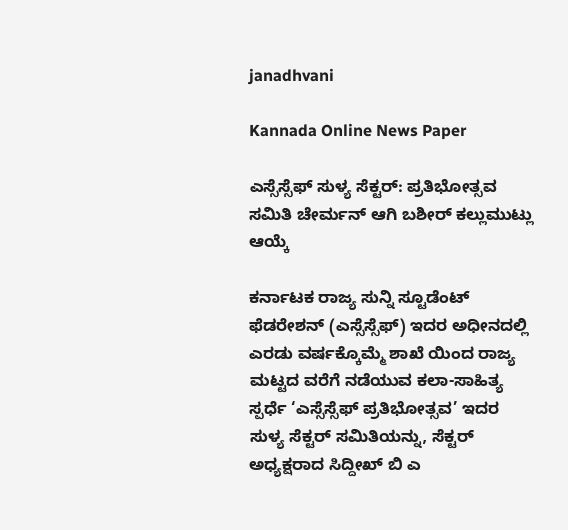janadhvani

Kannada Online News Paper

ಎಸ್ಸೆಸ್ಸೆಫ್ ಸುಳ್ಯ ಸೆಕ್ಟರ್: ಪ್ರತಿಭೋತ್ಸವ ಸಮಿತಿ ಚೇರ್ಮನ್ ಆಗಿ ಬಶೀರ್ ಕಲ್ಲುಮುಟ್ಲು ಆಯ್ಕೆ

ಕರ್ನಾಟಕ ರಾಜ್ಯ ಸುನ್ನಿ ಸ್ಟೂಡೆಂಟ್ ಫೆಡರೇಶನ್ (ಎಸ್ಸೆಸ್ಸೆಫ್) ಇದರ ಅಧೀನದಲ್ಲಿ ಎರಡು ವರ್ಷಕ್ಕೊಮ್ಮೆ ಶಾಖೆ ಯಿಂದ ರಾಜ್ಯ ಮಟ್ಟದ ವರೆಗೆ ನಡೆಯುವ ಕಲಾ-ಸಾಹಿತ್ಯ ಸ್ಪರ್ಧೆ ‘ಎಸ್ಸೆಸ್ಸೆಫ್ ಪ್ರತಿಭೋತ್ಸವ’ ಇದರ ಸುಳ್ಯ ಸೆಕ್ಟರ್ ಸಮಿತಿಯನ್ನು, ಸೆಕ್ಟರ್ ಅಧ್ಯಕ್ಷರಾದ ಸಿದ್ದೀಖ್ ಬಿ ಎ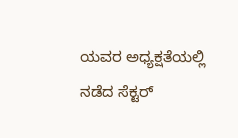ಯವರ ಅಧ್ಯಕ್ಷತೆಯಲ್ಲಿ ನಡೆದ ಸೆಕ್ಟರ್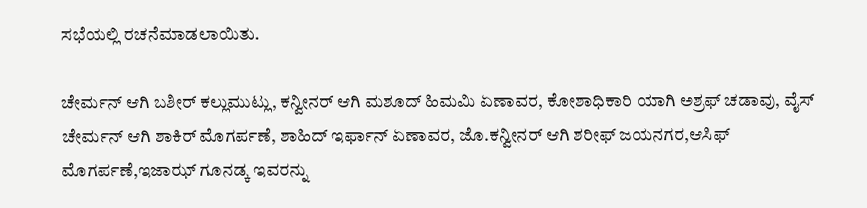ಸಭೆಯಲ್ಲಿ ರಚನೆಮಾಡಲಾಯಿತು.

ಚೇರ್ಮನ್ ಆಗಿ ಬಶೀರ್ ಕಲ್ಲುಮುಟ್ಲು, ಕನ್ವೀನರ್ ಆಗಿ ಮಶೂದ್ ಹಿಮಮಿ ಏಣಾವರ, ಕೋಶಾಧಿಕಾರಿ ಯಾಗಿ ಅಶ್ರಫ್ ಚಡಾವು, ವೈಸ್ ಚೇರ್ಮನ್ ಆಗಿ ಶಾಕಿರ್ ಮೊಗರ್ಪಣೆ, ಶಾಹಿದ್ ಇರ್ಫಾನ್ ಏಣಾವರ, ಜೊ.ಕನ್ವೀನರ್ ಆಗಿ ಶರೀಫ್ ಜಯನಗರ,ಆಸಿಫ್ ಮೊಗರ್ಪಣೆ,ಇಜಾಝ್ ಗೂನಡ್ಕ ಇವರನ್ನು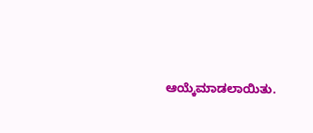ಆಯ್ಕೆಮಾಡಲಾಯಿತು.